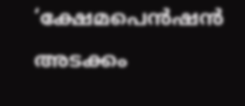‘ക്ഷേമപെന്‍ഷന്‍ അടക്കം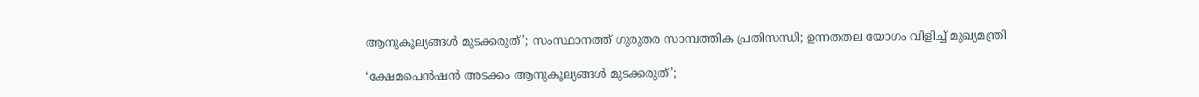ആനുകൂല്യങ്ങള്‍ മുടക്കരുത്’; സംസ്ഥാനത്ത് ഗുരുതര സാമ്പത്തിക പ്രതിസന്ധി; ഉന്നതതല യോഗം വിളിച്ച് മുഖ്യമന്ത്രി

‘ക്ഷേമപെന്‍ഷന്‍ അടക്കം ആനുകൂല്യങ്ങള്‍ മുടക്കരുത്’;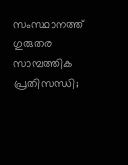സംസ്ഥാനത്ത് ഗുരുതര സാമ്പത്തിക പ്രതിസന്ധി;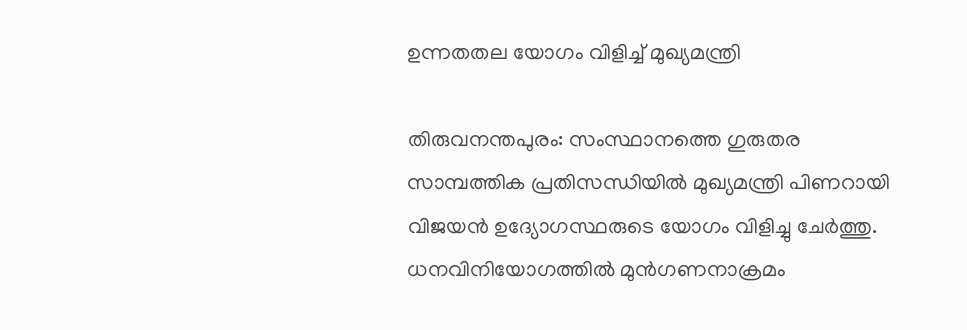ഉന്നതതല യോഗം വിളിച്ച് മുഖ്യമന്ത്രി

തിരുവനന്തപുരം: സംസ്ഥാനത്തെ ഗുരുതര സാമ്പത്തിക പ്രതിസന്ധിയില്‍ മുഖ്യമന്ത്രി പിണറായി വിജയന്‍ ഉദ്യോഗസ്ഥരുടെ യോഗം വിളിച്ചു ചേര്‍ത്തു. ധനവിനിയോഗത്തില്‍ മുന്‍ഗണനാക്രമം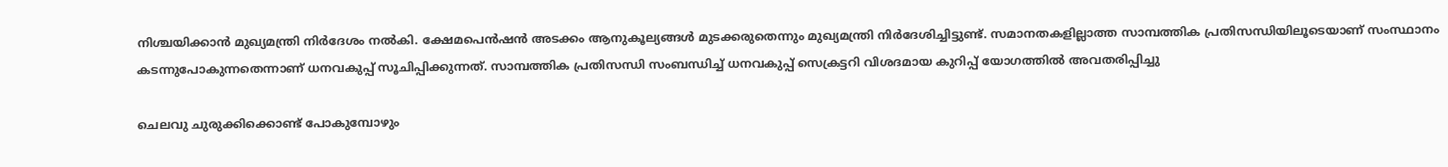നിശ്ചയിക്കാന്‍ മുഖ്യമന്ത്രി നിര്‍ദേശം നല്‍കി. ക്ഷേമപെന്‍ഷന്‍ അടക്കം ആനുകൂല്യങ്ങള്‍ മുടക്കരുതെന്നും മുഖ്യമന്ത്രി നിര്‍ദേശിച്ചിട്ടുണ്ട്. സമാനതകളില്ലാത്ത സാമ്പത്തിക പ്രതിസന്ധിയിലൂടെയാണ് സംസ്ഥാനം കടന്നുപോകുന്നതെന്നാണ് ധനവകുപ്പ് സൂചിപ്പിക്കുന്നത്. സാമ്പത്തിക പ്രതിസന്ധി സംബന്ധിച്ച് ധനവകുപ്പ് സെക്രട്ടറി വിശദമായ കുറിപ്പ് യോഗത്തില്‍ അവതരിപ്പിച്ചു

ചെലവു ചുരുക്കിക്കൊണ്ട് പോകുമ്പോഴും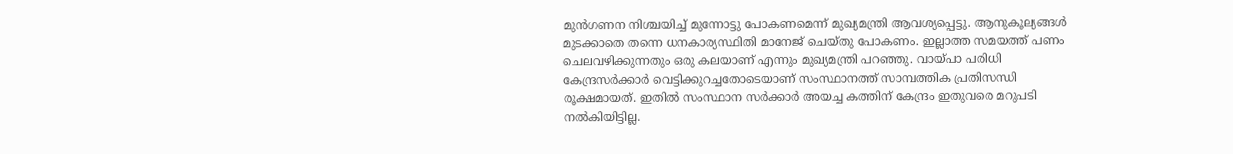മുന്‍ഗണന നിശ്ചയിച്ച് മുന്നോട്ടു പോകണമെന്ന് മുഖ്യമന്ത്രി ആവശ്യപ്പെട്ടു. ആനുകൂല്യങ്ങള്‍ മുടക്കാതെ തന്നെ ധനകാര്യസ്ഥിതി മാനേജ് ചെയ്തു പോകണം. ഇല്ലാത്ത സമയത്ത് പണം ചെലവഴിക്കുന്നതും ഒരു കലയാണ് എന്നും മുഖ്യമന്ത്രി പറഞ്ഞു. വായ്പാ പരിധി കേന്ദ്രസര്‍ക്കാര്‍ വെട്ടിക്കുറച്ചതോടെയാണ് സംസ്ഥാനത്ത് സാമ്പത്തിക പ്രതിസന്ധി രൂക്ഷമായത്. ഇതില്‍ സംസ്ഥാന സര്‍ക്കാര്‍ അയച്ച കത്തിന് കേന്ദ്രം ഇതുവരെ മറുപടി നല്‍കിയിട്ടില്ല.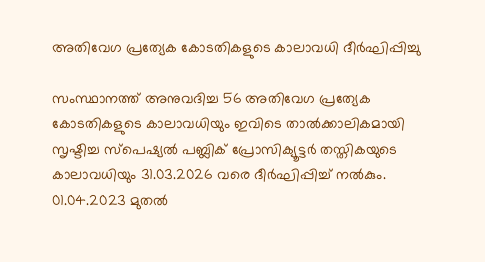അതിവേഗ പ്രത്യേക കോടതികളുടെ കാലാവധി ദീർഘിപ്പിച്ചു

സംസ്ഥാനത്ത് അനുവദിച്ച 56 അതിവേഗ പ്രത്യേക കോടതികളുടെ കാലാവധിയും ഇവിടെ താൽക്കാലികമായി സൃഷ്ടിച്ച സ്പെഷ്യൽ പബ്ലിക് പ്രോസിക്യൂട്ടർ തസ്തികയുടെ കാലാവധിയും 31.03.2026 വരെ ദീർഘിപ്പിച്ച് നൽകും. 01.04.2023 മുതൽ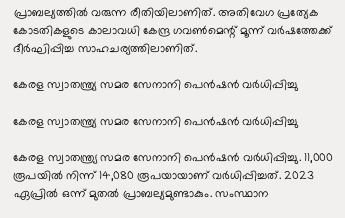പ്രാബല്യത്തിൽ വരുന്ന രീതിയിലാണിത്. അതിവേഗ പ്രത്യേക കോടതികളുടെ കാലാവധി കേന്ദ്ര ഗവൺമെന്റ് മൂന്ന് വർഷത്തേക്ക് ദീർഘിപ്പിച്ച സാഹചര്യത്തിലാണിത്.

കേരള സ്വാതന്ത്ര്യ സമര സേനാനി പെൻഷൻ വർധിപ്പിച്ചു

കേരള സ്വാതന്ത്ര്യ സമര സേനാനി പെൻഷൻ വർധിപ്പിച്ചു

കേരള സ്വാതന്ത്ര്യ സമര സേനാനി പെൻഷൻ വർധിപ്പിച്ചു. 11,000 രൂപയിൽ നിന്ന് 14,080 രൂപയായാണ് വർധിപ്പിച്ചത്. 2023 ഏപ്രിൽ ഒന്ന് മുതൽ പ്രാബല്യമുണ്ടാകും. സംസ്ഥാന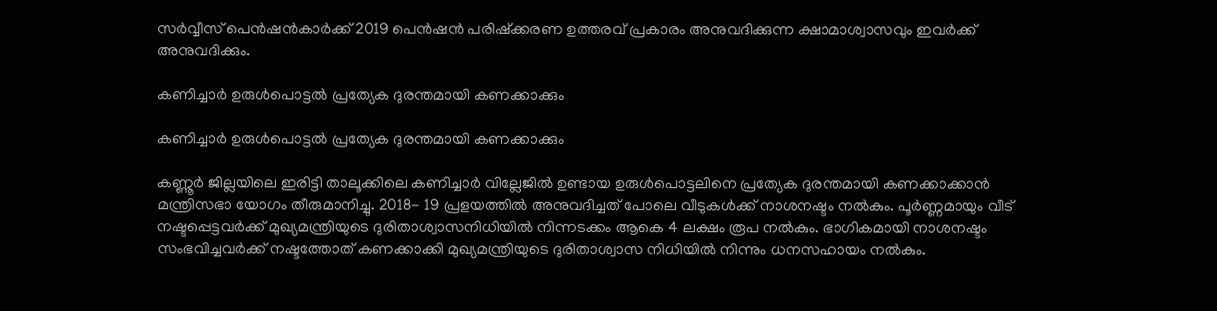സർവ്വീസ് പെൻഷൻകാർക്ക് 2019 പെൻഷൻ പരിഷ്ക്കരണ ഉത്തരവ് പ്രകാരം അനുവദിക്കുന്ന ക്ഷാമാശ്വാസവും ഇവർക്ക് അനുവദിക്കും.

കണിച്ചാർ ഉരുൾപൊട്ടൽ പ്രത്യേക ദുരന്തമായി കണക്കാക്കും

കണിച്ചാർ ഉരുൾപൊട്ടൽ പ്രത്യേക ദുരന്തമായി കണക്കാക്കും

കണ്ണൂർ ജില്ലയിലെ ഇരിട്ടി താലൂക്കിലെ കണിച്ചാർ വില്ലേജിൽ ഉണ്ടായ ഉരുൾപൊട്ടലിനെ പ്രത്യേക ദുരന്തമായി കണക്കാക്കാൻ മന്ത്രിസഭാ യോഗം തീരുമാനിച്ചു. 2018- 19 പ്രളയത്തിൽ അനുവദിച്ചത് പോലെ വീടുകൾക്ക് നാശനഷ്ടം നൽകും. പൂർണ്ണമായും വീട് നഷ്ടപ്പെട്ടവർക്ക് മുഖ്യമന്ത്രിയുടെ ദുരിതാശ്വാസനിധിയിൽ നിന്നടക്കം ആകെ 4 ലക്ഷം രൂപ നൽകും. ഭാഗികമായി നാശനഷ്ടം സംഭവിച്ചവർക്ക് നഷ്ടത്തോത് കണക്കാക്കി മുഖ്യമന്ത്രിയുടെ ദുരിതാശ്വാസ നിധിയിൽ നിന്നും ധനസഹായം നൽകും.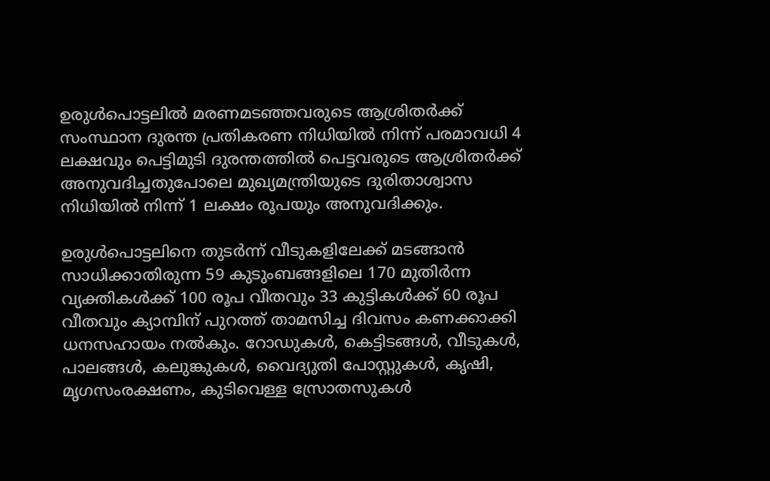ഉരുൾപൊട്ടലിൽ മരണമടഞ്ഞവരുടെ ആശ്രിതർക്ക് സംസ്ഥാന ദുരന്ത പ്രതികരണ നിധിയിൽ നിന്ന് പരമാവധി 4 ലക്ഷവും പെട്ടിമുടി ദുരന്തത്തിൽ പെട്ടവരുടെ ആശ്രിതർക്ക് അനുവദിച്ചതുപോലെ മുഖ്യമന്ത്രിയുടെ ദുരിതാശ്വാസ നിധിയിൽ നിന്ന് 1 ലക്ഷം രൂപയും അനുവദിക്കും.

ഉരുൾപൊട്ടലിനെ തുടർന്ന് വീടുകളിലേക്ക് മടങ്ങാൻ സാധിക്കാതിരുന്ന 59 കുടുംബങ്ങളിലെ 170 മുതിർന്ന വ്യക്തികൾക്ക് 100 രൂപ വീതവും 33 കുട്ടികൾക്ക് 60 രൂപ വീതവും ക്യാമ്പിന് പുറത്ത് താമസിച്ച ദിവസം കണക്കാക്കി ധനസഹായം നൽകും. റോഡുകൾ, കെട്ടിടങ്ങൾ, വീടുകൾ, പാലങ്ങൾ, കലുങ്കുകൾ, വൈദ്യുതി പോസ്റ്റുകൾ, കൃഷി, മൃഗസംരക്ഷണം, കുടിവെള്ള സ്രോതസുകൾ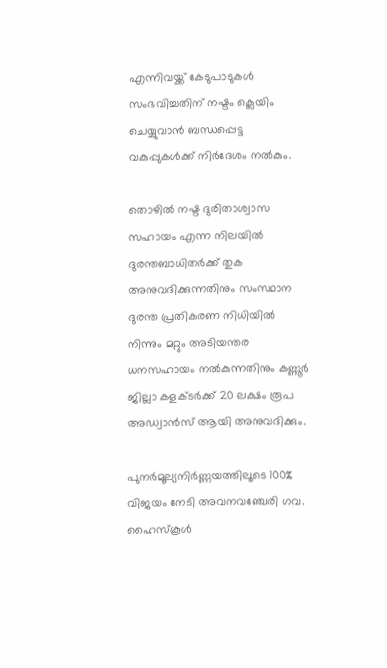എന്നിവയ്ക്ക് കേടുപാടുകൾ സംഭവിച്ചതിന് നഷ്ടം ക്ലെയിം ചെയ്യുവാൻ ബന്ധപ്പെട്ട വകുപ്പുകൾക്ക് നിർദേശം നൽകും.

തൊഴിൽ നഷ്ട ദുരിതാശ്വാസ സഹായം എന്ന നിലയിൽ ദുരന്തബാധിതർക്ക് തുക അനുവദിക്കുന്നതിനും സംസ്ഥാന ദുരന്ത പ്രതികരണ നിധിയിൽ നിന്നും മറ്റും അടിയന്തര ധനസഹായം നൽകുന്നതിനും കണ്ണൂർ ജില്ലാ കളക്ടർക്ക് 20 ലക്ഷം രൂപ അഡ്വാൻസ് ആയി അനുവദിക്കും.

പുനർമൂല്യനിർണ്ണയത്തിലൂടെ 100% വിജയം നേടി അവനവഞ്ചേരി ഗവ. ഹൈസ്കൂൾ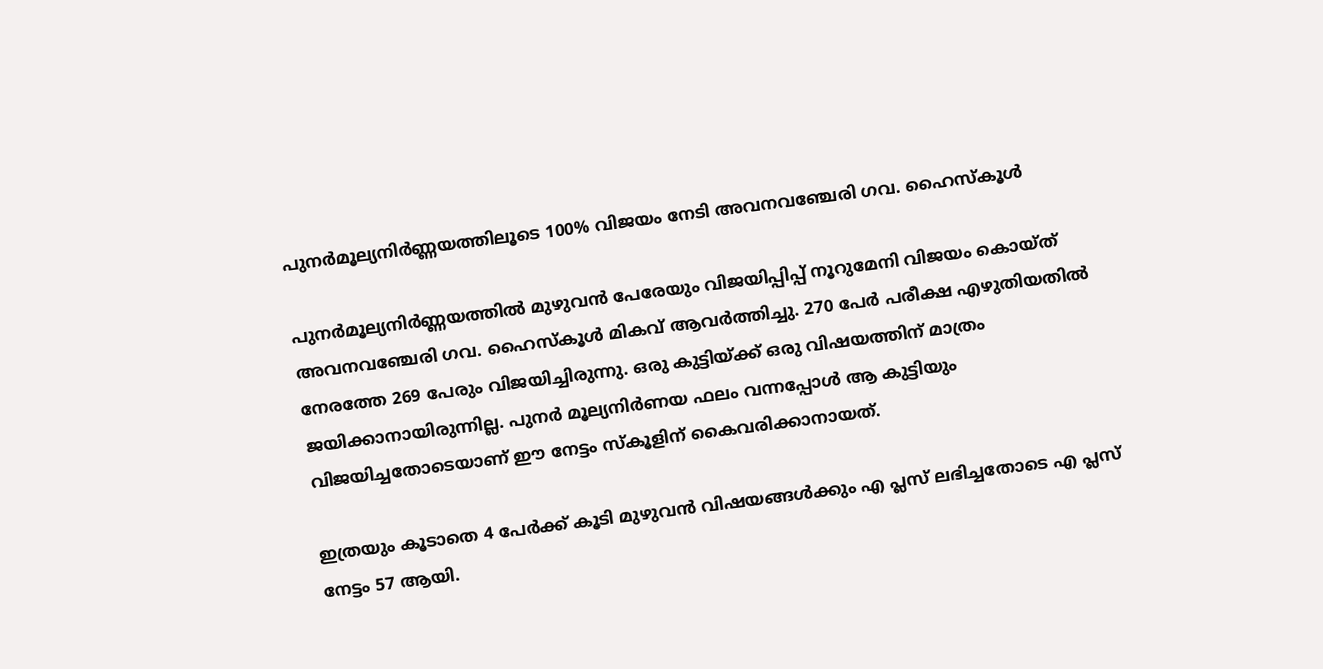പുനർമൂല്യനിർണ്ണയത്തിലൂടെ 100% വിജയം നേടി അവനവഞ്ചേരി ഗവ. ഹൈസ്കൂൾ

പുനർമൂല്യനിർണ്ണയത്തിൽ മുഴുവൻ പേരേയും വിജയിപ്പിപ്പ് നൂറുമേനി വിജയം കൊയ്ത് അവനവഞ്ചേരി ഗവ. ഹൈസ്കൂൾ മികവ് ആവർത്തിച്ചു. 270 പേർ പരീക്ഷ എഴുതിയതിൽ നേരത്തേ 269 പേരും വിജയിച്ചിരുന്നു. ഒരു കുട്ടിയ്ക്ക് ഒരു വിഷയത്തിന് മാത്രം ജയിക്കാനായിരുന്നില്ല. പുനർ മൂല്യനിർണയ ഫലം വന്നപ്പോൾ ആ കുട്ടിയും വിജയിച്ചതോടെയാണ് ഈ നേട്ടം സ്കൂളിന് കൈവരിക്കാനായത്.

ഇത്രയും കൂടാതെ 4 പേർക്ക് കൂടി മുഴുവൻ വിഷയങ്ങൾക്കും എ പ്ലസ് ലഭിച്ചതോടെ എ പ്ലസ് നേട്ടം 57 ആയി.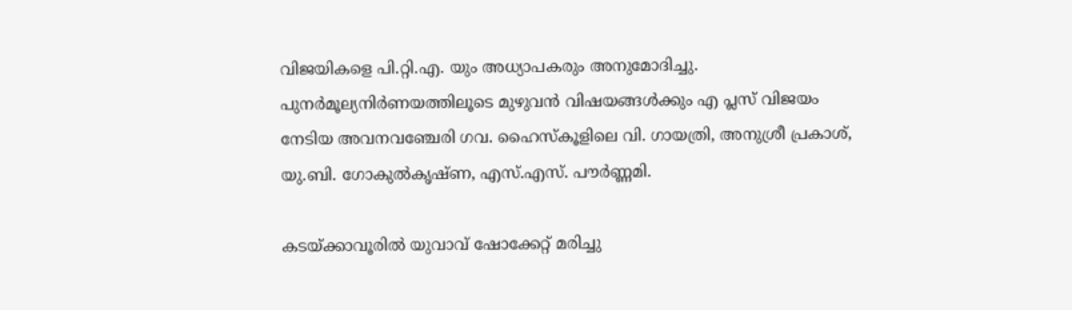വിജയികളെ പി.റ്റി.എ. യും അധ്യാപകരും അനുമോദിച്ചു.
പുനർമൂല്യനിർണയത്തിലൂടെ മുഴുവൻ വിഷയങ്ങൾക്കും എ പ്ലസ് വിജയം നേടിയ അവനവഞ്ചേരി ഗവ. ഹൈസ്കൂളിലെ വി. ഗായത്രി, അനുശ്രീ പ്രകാശ്, യു.ബി. ഗോകുൽകൃഷ്ണ, എസ്.എസ്. പൗർണ്ണമി.

കടയ്ക്കാവൂരിൽ യുവാവ് ഷോക്കേറ്റ് മരിച്ചു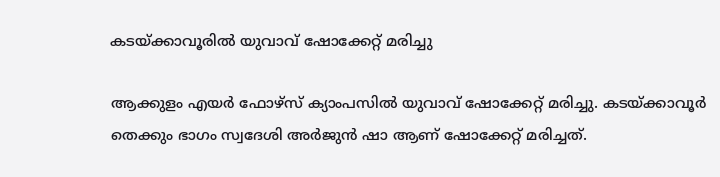കടയ്ക്കാവൂരിൽ യുവാവ് ഷോക്കേറ്റ് മരിച്ചു

ആക്കുളം എയർ ഫോഴ്സ് ക്യാംപസിൽ യുവാവ് ഷോക്കേറ്റ് മരിച്ചു. കടയ്ക്കാവൂർ തെക്കും ഭാഗം സ്വദേശി അർജുൻ ഷാ ആണ് ഷോക്കേറ്റ് മരിച്ചത്.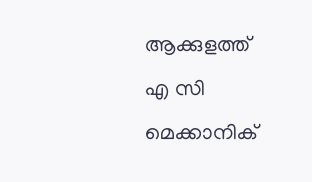ആക്കുളത്ത് എ സി മെക്കാനിക്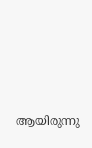ആയിരുന്നു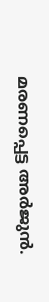മരണപ്പെട്ട അർജുൻ.